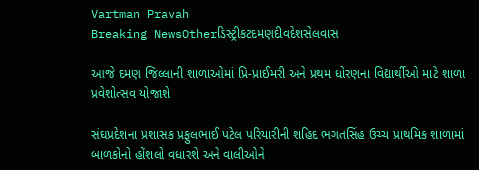Vartman Pravah
Breaking NewsOtherડિસ્ટ્રીકટદમણદીવદેશસેલવાસ

આજે દમણ જિલ્લાની શાળાઓમાં પ્રિ-પ્રાઈમરી અને પ્રથમ ધોરણના વિદ્યાર્થીઓ માટે શાળા પ્રવેશોત્‍સવ યોજાશે

સંઘપ્રદેશના પ્રશાસક પ્રફુલભાઈ પટેલ પરિયારીની શહિદ ભગતસિંહ ઉચ્‍ચ પ્રાથમિક શાળામાં બાળકોનો હોંશલો વધારશે અને વાલીઓને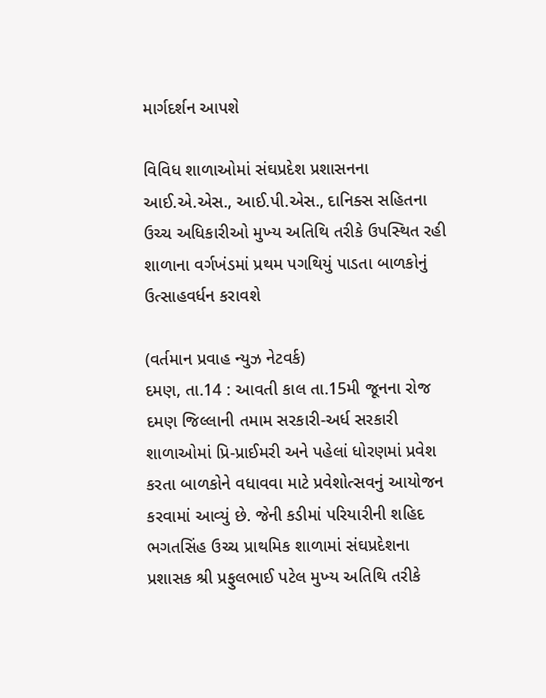માર્ગદર્શન આપશે

વિવિધ શાળાઓમાં સંઘપ્રદેશ પ્રશાસનના આઈ.એ.એસ., આઈ.પી.એસ., દાનિક્‍સ સહિતના ઉચ્‍ચ અધિકારીઓ મુખ્‍ય અતિથિ તરીકે ઉપસ્‍થિત રહી શાળાના વર્ગખંડમાં પ્રથમ પગથિયું પાડતા બાળકોનું ઉત્‍સાહવર્ધન કરાવશે

(વર્તમાન પ્રવાહ ન્‍યુઝ નેટવર્ક)
દમણ, તા.14 : આવતી કાલ તા.15મી જૂનના રોજ દમણ જિલ્લાની તમામ સરકારી-અર્ધ સરકારી શાળાઓમાં પ્રિ-પ્રાઈમરી અને પહેલાં ધોરણમાં પ્રવેશ કરતા બાળકોને વધાવવા માટે પ્રવેશોત્‍સવનું આયોજન કરવામાં આવ્‍યું છે. જેની કડીમાં પરિયારીની શહિદ ભગતસિંહ ઉચ્‍ચ પ્રાથમિક શાળામાં સંઘપ્રદેશના પ્રશાસક શ્રી પ્રફુલભાઈ પટેલ મુખ્‍ય અતિથિ તરીકે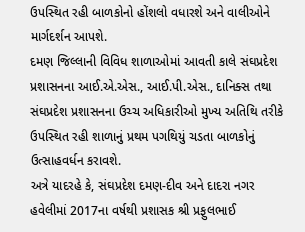ઉપસ્‍થિત રહી બાળકોનો હોંશલો વધારશે અને વાલીઓને માર્ગદર્શન આપશે.
દમણ જિલ્લાની વિવિધ શાળાઓમાં આવતી કાલે સંઘપ્રદેશ પ્રશાસનના આઈ.એ.એસ., આઈ.પી.એસ., દાનિક્‍સ તથા સંઘપ્રદેશ પ્રશાસનના ઉચ્‍ચ અધિકારીઓ મુખ્‍ય અતિથિ તરીકે ઉપસ્‍થિત રહી શાળાનું પ્રથમ પગથિયું ચડતા બાળકોનું ઉત્‍સાહવર્ધન કરાવશે.
અત્રે યાદરહે કે, સંઘપ્રદેશ દમણ-દીવ અને દાદરા નગર હવેલીમાં 2017ના વર્ષથી પ્રશાસક શ્રી પ્રફુલભાઈ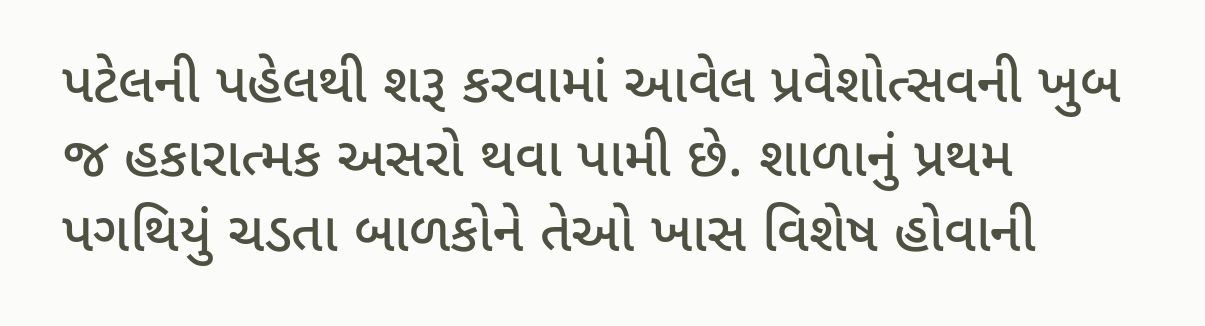પટેલની પહેલથી શરૂ કરવામાં આવેલ પ્રવેશોત્‍સવની ખુબ જ હકારાત્‍મક અસરો થવા પામી છે. શાળાનું પ્રથમ પગથિયું ચડતા બાળકોને તેઓ ખાસ વિશેષ હોવાની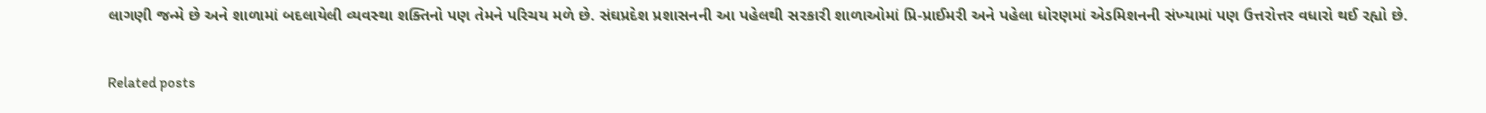લાગણી જન્‍મે છે અને શાળામાં બદલાયેલી વ્‍યવસ્‍થા શક્‍તિનો પણ તેમને પરિચય મળે છે. સંઘપ્રદેશ પ્રશાસનની આ પહેલથી સરકારી શાળાઓમાં પ્રિ-પ્રાઈમરી અને પહેલા ધોરણમાં એડમિશનની સંખ્‍યામાં પણ ઉત્તરોત્તર વધારો થઈ રહ્યો છે.

Related posts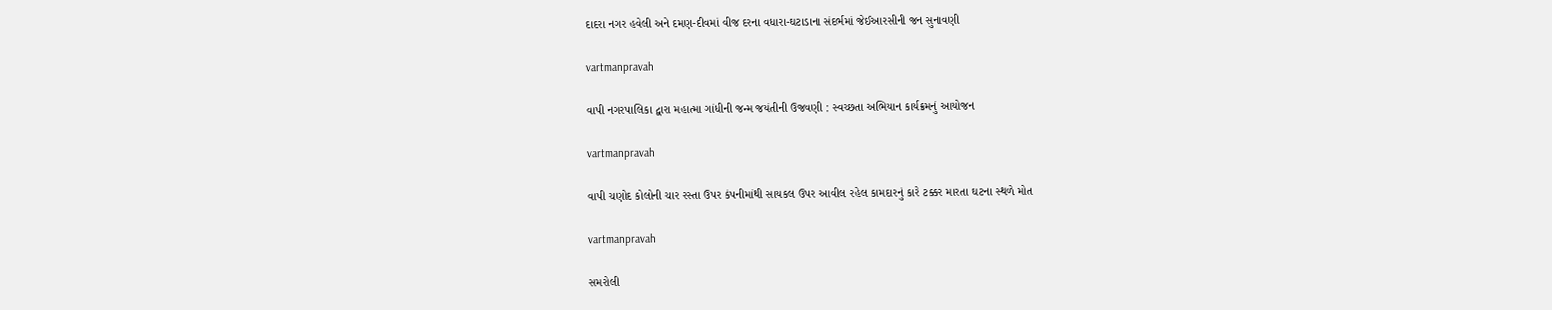દાદરા નગર હવેલી અને દમણ-દીવમાં વીજ દરના વધારા-ઘટાડાના સંદર્ભમાં જેઈઆરસીની જન સુનાવણી

vartmanpravah

વાપી નગરપાલિકા દ્વારા મહાત્‍મા ગાંધીની જન્‍મ જયંતીની ઉજવણી : સ્‍વચ્‍છતા અભિયાન કાર્યક્રમનું આયોજન

vartmanpravah

વાપી ચણોદ કોલોની ચાર રસ્‍તા ઉપર કંપનીમાંથી સાયકલ ઉપર આવીલ રહેલ કામદારનું કારે ટક્કર મારતા ઘટના સ્‍થળે મોત

vartmanpravah

સમરોલી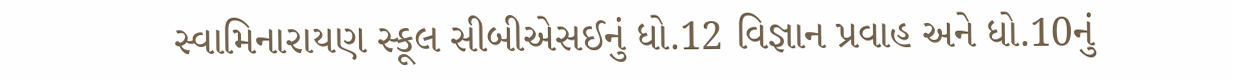સ્‍વામિનારાયણ સ્‍કૂલ સીબીએસઈનું ધો.12 વિજ્ઞાન પ્રવાહ અને ધો.10નું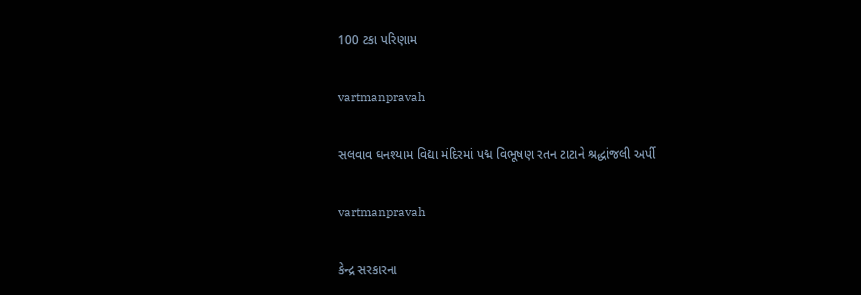100 ટકા પરિણામ

vartmanpravah

સલવાવ ઘનશ્‍યામ વિદ્યા મંદિરમાં પદ્મ વિભૂષણ રતન ટાટાને શ્રદ્ધાંજલી અર્પી

vartmanpravah

કેન્‍દ્ર સરકારના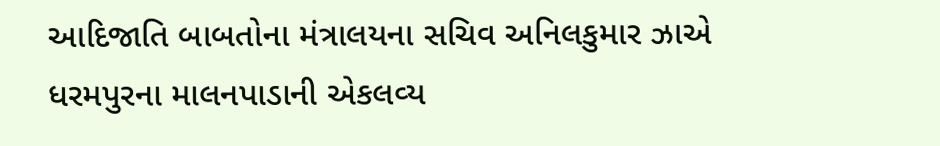આદિજાતિ બાબતોના મંત્રાલયના સચિવ અનિલકુમાર ઝાએ ધરમપુરના માલનપાડાની એકલવ્‍ય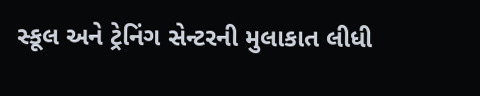સ્‍કૂલ અને ટ્રેનિંગ સેન્‍ટરની મુલાકાત લીધી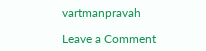vartmanpravah

Leave a Comment